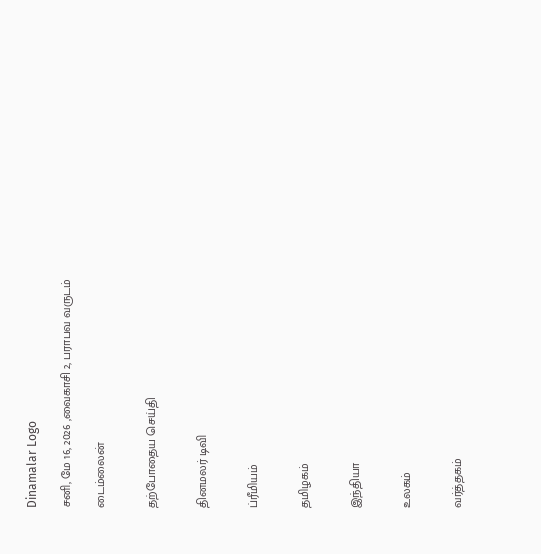Dinamalar Logo

சனி, மே 16, 2026 ,வைகாசி 2, பராபவ வருடம்

டைம்லைன்


தற்போதைய செய்தி


தினமலர் டிவி


ப்ரீமியம்


தமிழகம்


இந்தியா


உலகம்


வர்த்தகம்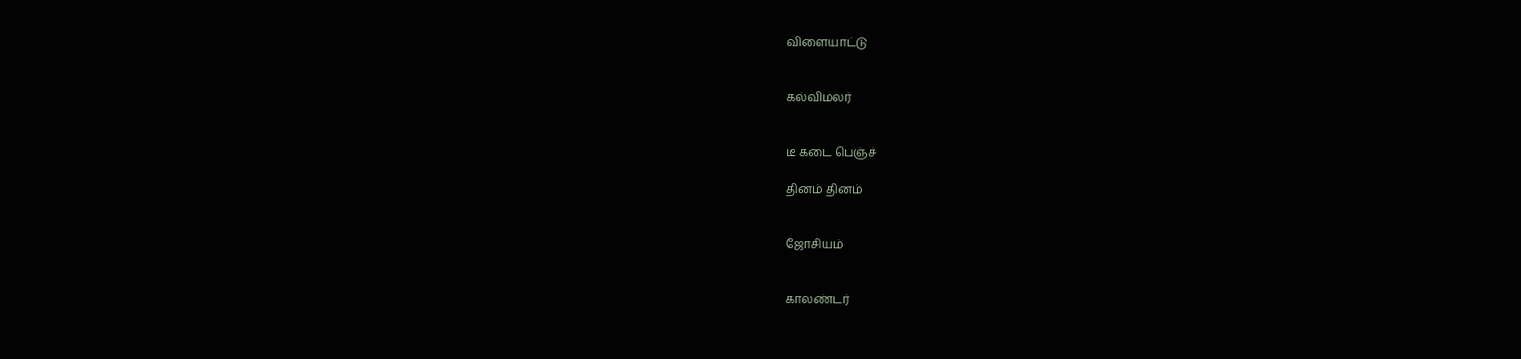விளையாட்டு


கல்விமலர்


டீ கடை பெஞ்ச்

தினம் தினம்


ஜோசியம்


காலண்டர்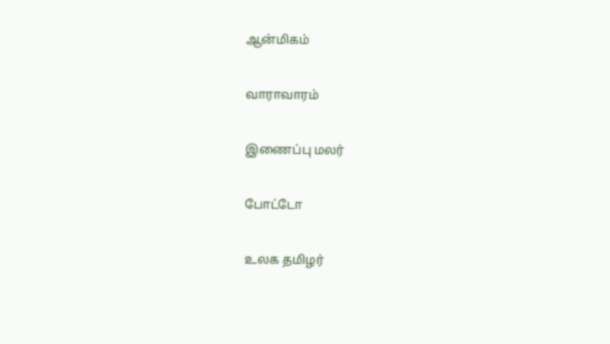ஆன்மிகம்


வாராவாரம்


இணைப்பு மலர்


போட்டோ


உலக தமிழர்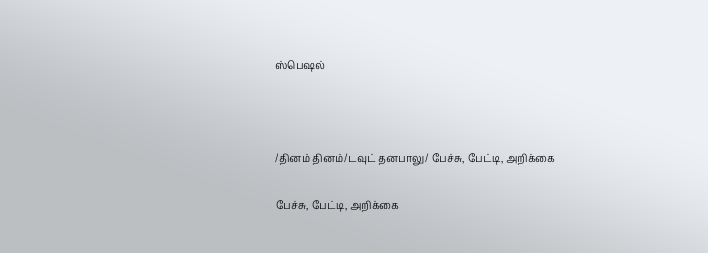ஸ்பெஷல்



/தினம் தினம்/டவுட் தனபாலு/ பேச்சு, பேட்டி, அறிக்கை

பேச்சு, பேட்டி, அறிக்கை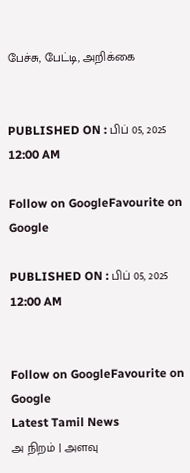பேச்சு, பேட்டி, அறிக்கை


PUBLISHED ON : பிப் 05, 2025 12:00 AM

Follow on GoogleFavourite on Google

PUBLISHED ON : பிப் 05, 2025 12:00 AM


Follow on GoogleFavourite on Google
Latest Tamil News
அ நிறம் | அளவு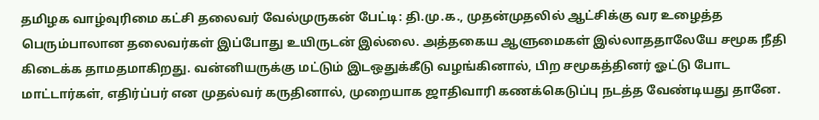தமிழக வாழ்வுரிமை கட்சி தலைவர் வேல்முருகன் பேட்டி: தி.மு.க., முதன்முதலில் ஆட்சிக்கு வர உழைத்த பெரும்பாலான தலைவர்கள் இப்போது உயிருடன் இல்லை. அத்தகைய ஆளுமைகள் இல்லாததாலேயே சமூக நீதி கிடைக்க தாமதமாகிறது. வன்னியருக்கு மட்டும் இடஒதுக்கீடு வழங்கினால், பிற சமூகத்தினர் ஓட்டு போட மாட்டார்கள், எதிர்ப்பர் என முதல்வர் கருதினால், முறையாக ஜாதிவாரி கணக்கெடுப்பு நடத்த வேண்டியது தானே.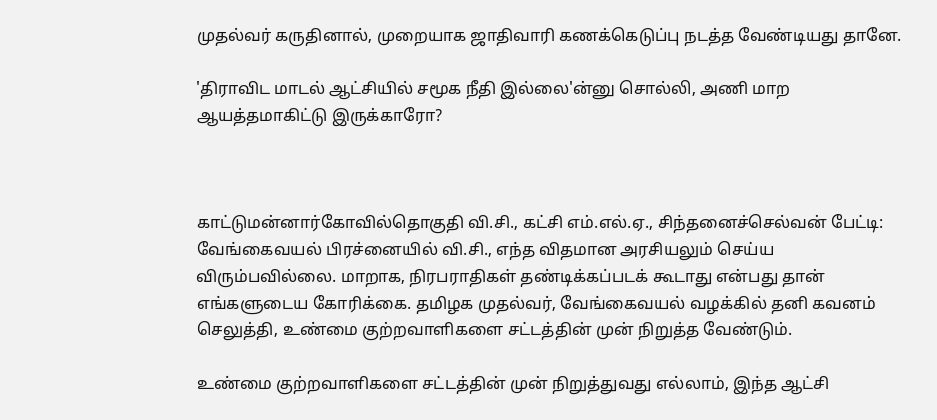முதல்வர் கருதினால், முறையாக ஜாதிவாரி கணக்கெடுப்பு நடத்த வேண்டியது தானே.

'திராவிட மாடல் ஆட்சியில் சமூக நீதி இல்லை'ன்னு சொல்லி, அணி மாற ஆயத்தமாகிட்டு இருக்காரோ?



காட்டுமன்னார்கோவில்தொகுதி வி.சி., கட்சி எம்.எல்.ஏ., சிந்தனைச்செல்வன் பேட்டி: வேங்கைவயல் பிரச்னையில் வி.சி., எந்த விதமான அரசியலும் செய்ய விரும்பவில்லை. மாறாக, நிரபராதிகள் தண்டிக்கப்படக் கூடாது என்பது தான் எங்களுடைய கோரிக்கை. தமிழக முதல்வர், வேங்கைவயல் வழக்கில் தனி கவனம் செலுத்தி, உண்மை குற்றவாளிகளை சட்டத்தின் முன் நிறுத்த வேண்டும்.

உண்மை குற்றவாளிகளை சட்டத்தின் முன் நிறுத்துவது எல்லாம், இந்த ஆட்சி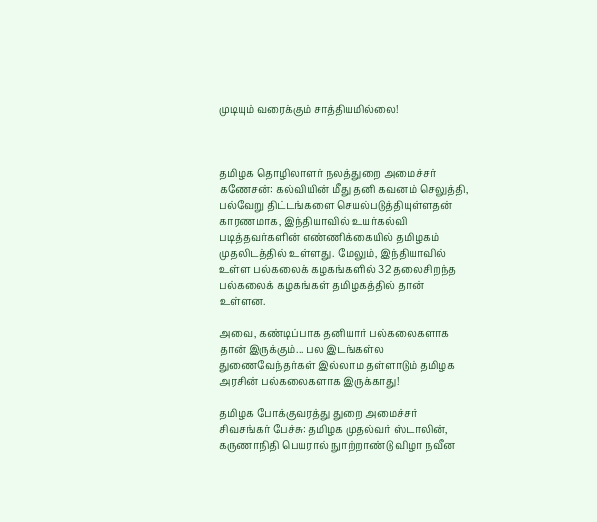முடியும் வரைக்கும் சாத்தியமில்லை!



தமிழக தொழிலாளர் நலத்துறை அமைச்சர் கணேசன்: கல்வியின் மீது தனி கவனம் செலுத்தி, பல்வேறு திட்டங்களை செயல்படுத்தியுள்ளதன் காரணமாக, இந்தியாவில் உயர்கல்வி படித்தவர்களின் எண்ணிக்கையில் தமிழகம் முதலிடத்தில் உள்ளது. மேலும், இந்தியாவில் உள்ள பல்கலைக் கழகங்களில் 32 தலைசிறந்த பல்கலைக் கழகங்கள் தமிழகத்தில் தான் உள்ளன.

அவை, கண்டிப்பாக தனியார் பல்கலைகளாக தான் இருக்கும்... பல இடங்கள்ல துணைவேந்தர்கள் இல்லாம தள்ளாடும் தமிழக அரசின் பல்கலைகளாக இருக்காது!

தமிழக போக்குவரத்து துறை அமைச்சர் சிவசங்கர் பேச்சு: தமிழக முதல்வர் ஸ்டாலின், கருணாநிதி பெயரால் நுாற்றாண்டு விழா நவீன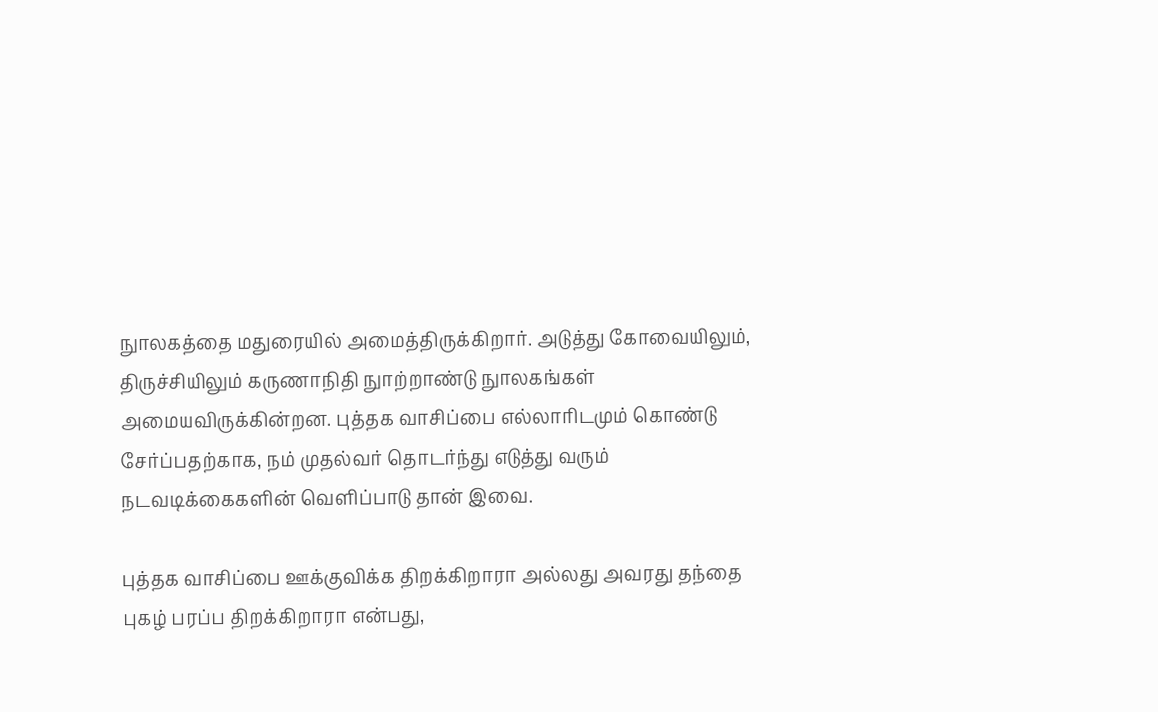நுாலகத்தை மதுரையில் அமைத்திருக்கிறார். அடுத்து கோவையிலும், திருச்சியிலும் கருணாநிதி நுாற்றாண்டு நுாலகங்கள் அமையவிருக்கின்றன. புத்தக வாசிப்பை எல்லாரிடமும் கொண்டு சேர்ப்பதற்காக, நம் முதல்வர் தொடர்ந்து எடுத்து வரும் நடவடிக்கைகளின் வெளிப்பாடு தான் இவை.

புத்தக வாசிப்பை ஊக்குவிக்க திறக்கிறாரா அல்லது அவரது தந்தை புகழ் பரப்ப திறக்கிறாரா என்பது,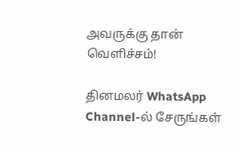அவருக்கு தான் வெளிச்சம்!

தினமலர் WhatsApp Channel-ல் சேருங்கள்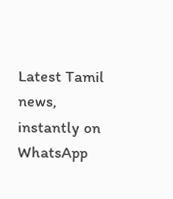Latest Tamil news, instantly on WhatsApp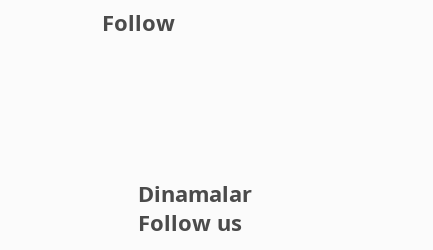Follow





      Dinamalar
      Follow us